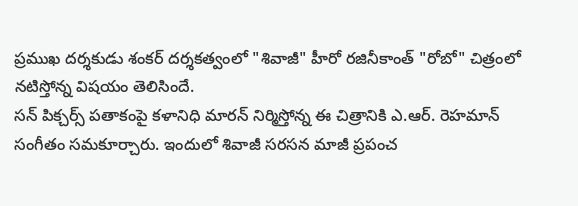ప్రముఖ దర్శకుడు శంకర్ దర్శకత్వంలో "శివాజీ" హీరో రజినీకాంత్ "రోబో" చిత్రంలో నటిస్తోన్న విషయం తెలిసిందే.
సన్ పిక్చర్స్ పతాకంపై కళానిధి మారన్ నిర్మిస్తోన్న ఈ చిత్రానికి ఎ.ఆర్. రెహమాన్ సంగీతం సమకూర్చారు. ఇందులో శివాజీ సరసన మాజీ ప్రపంచ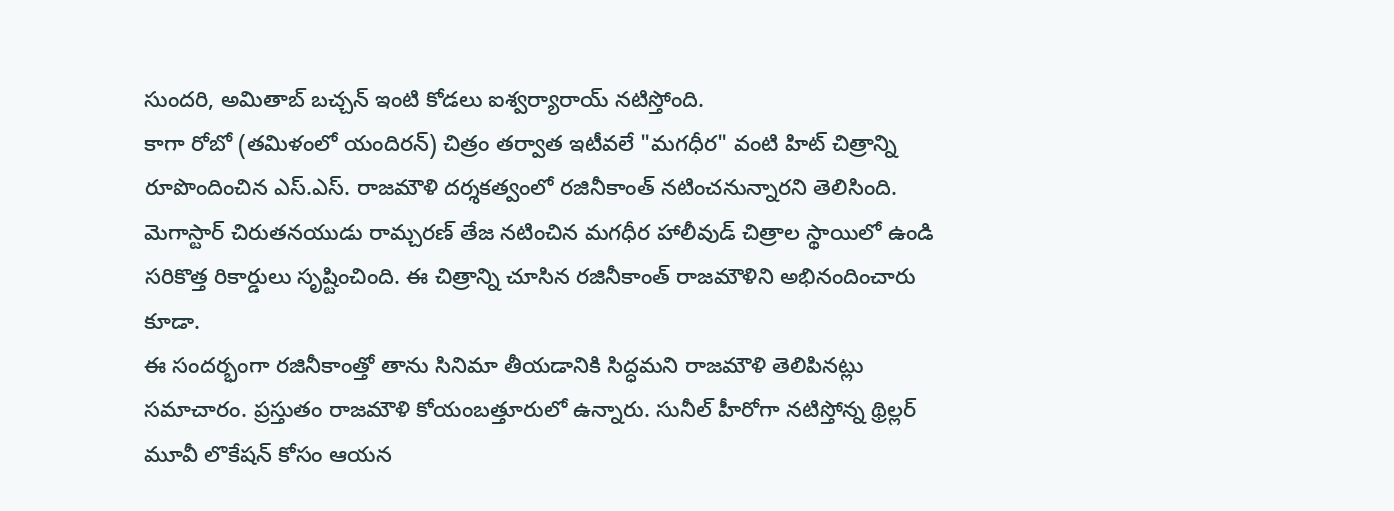సుందరి, అమితాబ్ బచ్చన్ ఇంటి కోడలు ఐశ్వర్యారాయ్ నటిస్తోంది.
కాగా రోబో (తమిళంలో యందిరన్) చిత్రం తర్వాత ఇటీవలే "మగధీర" వంటి హిట్ చిత్రాన్ని రూపొందించిన ఎస్.ఎస్. రాజమౌళి దర్శకత్వంలో రజినీకాంత్ నటించనున్నారని తెలిసింది.
మెగాస్టార్ చిరుతనయుడు రామ్చరణ్ తేజ నటించిన మగధీర హాలీవుడ్ చిత్రాల స్థాయిలో ఉండి సరికొత్త రికార్డులు సృష్టించింది. ఈ చిత్రాన్ని చూసిన రజినీకాంత్ రాజమౌళిని అభినందించారు కూడా.
ఈ సందర్భంగా రజినీకాంత్తో తాను సినిమా తీయడానికి సిద్ధమని రాజమౌళి తెలిపినట్లు సమాచారం. ప్రస్తుతం రాజమౌళి కోయంబత్తూరులో ఉన్నారు. సునీల్ హీరోగా నటిస్తోన్న థ్రిల్లర్ మూవీ లొకేషన్ కోసం ఆయన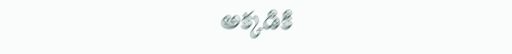అక్కడికి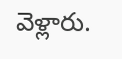వెళ్లారు.